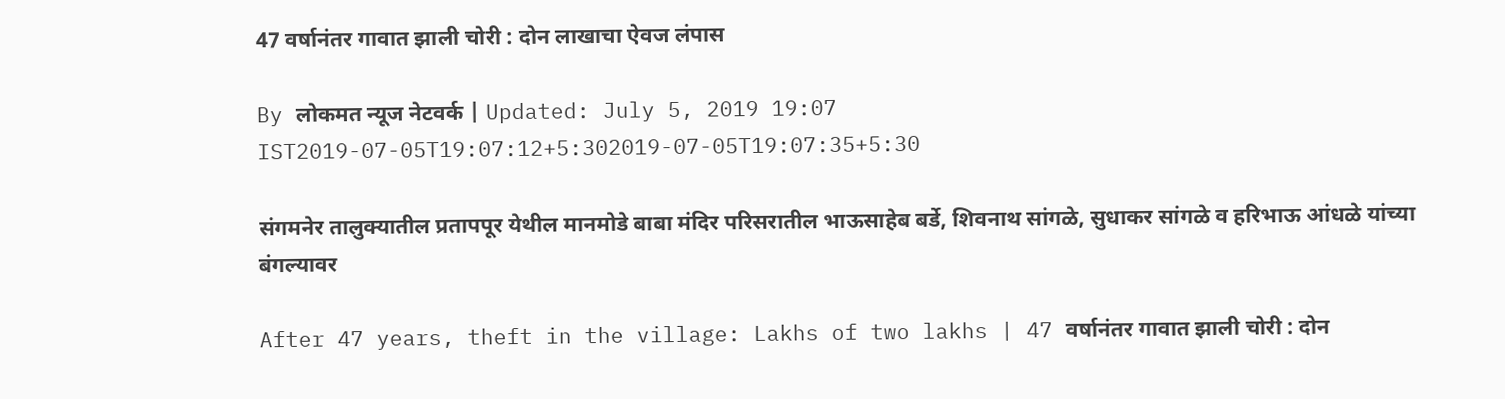47 वर्षानंतर गावात झाली चोरी : दोन लाखाचा ऐवज लंपास

By लोकमत न्यूज नेटवर्क | Updated: July 5, 2019 19:07 IST2019-07-05T19:07:12+5:302019-07-05T19:07:35+5:30

संगमनेर तालुक्यातील प्रतापपूर येथील मानमोडे बाबा मंदिर परिसरातील भाऊसाहेब बर्डे, शिवनाथ सांगळे, सुधाकर सांगळे व हरिभाऊ आंधळे यांच्या बंगल्यावर

After 47 years, theft in the village: Lakhs of two lakhs | 47 वर्षानंतर गावात झाली चोरी : दोन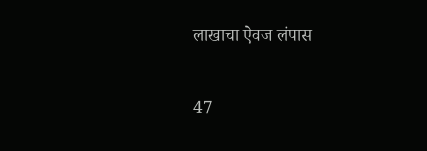लाखाचा ऐवज लंपास

47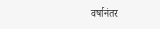वर्षानंतर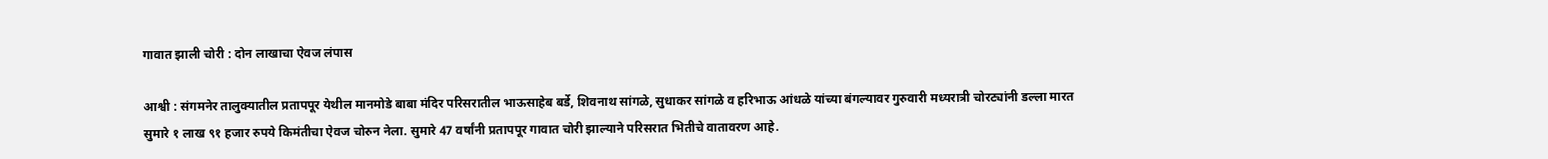गावात झाली चोरी : दोन लाखाचा ऐवज लंपास

आश्वी : संगमनेर तालुक्यातील प्रतापपूर येथील मानमोडे बाबा मंदिर परिसरातील भाऊसाहेब बर्डे, शिवनाथ सांगळे, सुधाकर सांगळे व हरिभाऊ आंधळे यांच्या बंगल्यावर गुरुवारी मध्यरात्री चोरट्यांनी डल्ला मारत सुमारे १ लाख ९१ हजार रुपये किमंतीचा ऐवज चोरुन नेला. सुमारे 47 वर्षांनी प्रतापपूर गावात चोरी झाल्याने परिसरात भितीचे वातावरण आहे.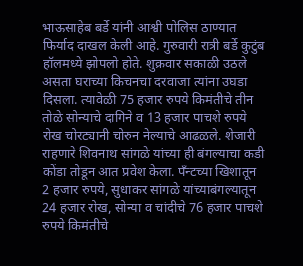भाऊसाहेब बर्डे यांनी आश्वी पोलिस ठाण्यात फिर्याद दाखल केली आहे. गुरुवारी रात्री बर्डे कुटुंब हॉलमध्ये झोपलो होते. शुक्रवार सकाळी उठले असता घराच्या किचनचा दरवाजा त्यांना उघडा दिसला. त्यावेळी 75 हजार रुपये किमंतीचे तीन तोळे सोन्याचे दागिने व 13 हजार पाचशे रुपये रोख चोरट्यानी चोरुन नेल्याचे आढळले. शेजारी राहणारे शिवनाथ सांगळे यांच्या ही बंगल्याचा कडी कोंडा तोडून आत प्रवेश केला. पँन्टच्या खिशातून 2 हजार रुपये, सुधाकर सांगळे यांच्याबंगल्यातून 24 हजार रोख, सोन्या व चांदीचे 76 हजार पाचशे रुपये किमंतीचे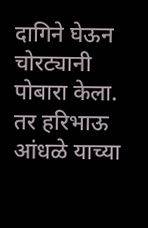दागिने घेऊन चोरट्यानी पोबारा केला. तर हरिभाऊ आंधळे याच्या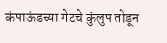कंपाऊंडच्या गेटचे कुंलुप तोडून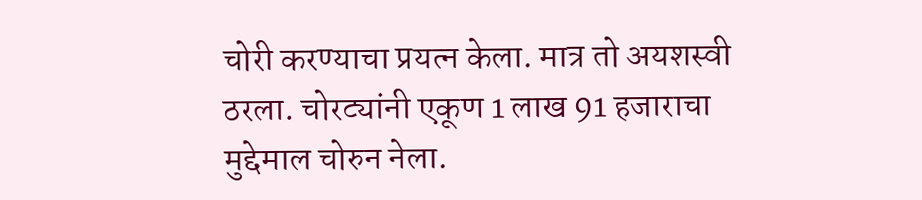चोरी करण्याचा प्रयत्न केला. मात्र तो अयशस्वी ठरला. चोरट्यांनी एकूण 1 लाख 91 हजाराचा मुद्देमाल चोरुन नेला.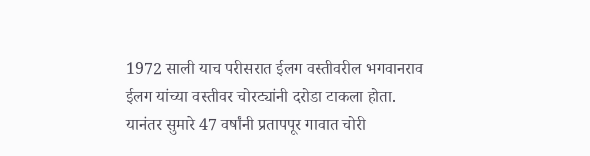1972 साली याच परीसरात ईलग वस्तीवरील भगवानराव ईलग यांच्या वस्तीवर चोरट्यांनी दरोडा टाकला होता. यानंतर सुमारे 47 वर्षांनी प्रतापपूर गावात चोरी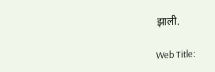झाली.

Web Title: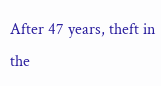After 47 years, theft in the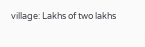village: Lakhs of two lakhs